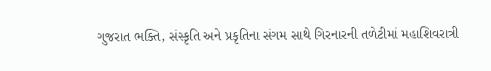ગુજરાત ભક્તિ, સંસ્કૃતિ અને પ્રકૃતિના સંગમ સાથે ગિરનારની તળેટીમાં મહાશિવરાત્રી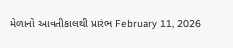મેળાનો આવતીકાલથી પ્રારંભ February 11, 2026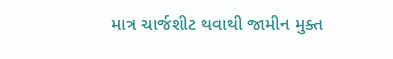માત્ર ચાર્જશીટ થવાથી જામીન મુક્ત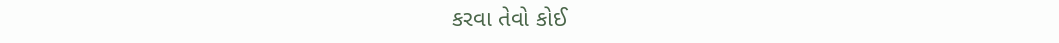કરવા તેવો કોઈ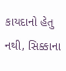કાયદાનો હેતુ નથી, સિક્કાના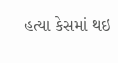હત્યા કેસમાં થઇ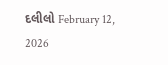દલીલો February 12, 2026